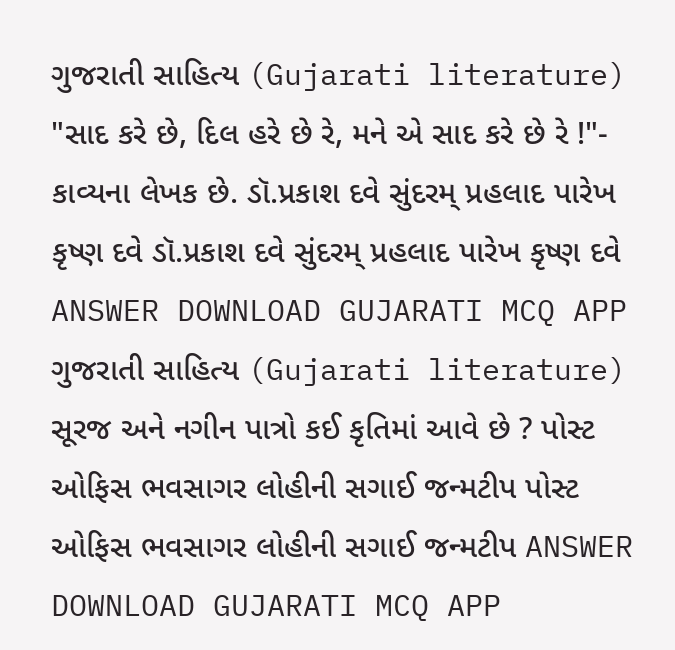ગુજરાતી સાહિત્ય (Gujarati literature) "સાદ કરે છે, દિલ હરે છે રે, મને એ સાદ કરે છે રે !"- કાવ્યના લેખક છે. ડૉ.પ્રકાશ દવે સુંદરમ્ પ્રહલાદ પારેખ કૃષ્ણ દવે ડૉ.પ્રકાશ દવે સુંદરમ્ પ્રહલાદ પારેખ કૃષ્ણ દવે ANSWER DOWNLOAD GUJARATI MCQ APP
ગુજરાતી સાહિત્ય (Gujarati literature) સૂરજ અને નગીન પાત્રો કઈ કૃતિમાં આવે છે ? પોસ્ટ ઓફિસ ભવસાગર લોહીની સગાઈ જન્મટીપ પોસ્ટ ઓફિસ ભવસાગર લોહીની સગાઈ જન્મટીપ ANSWER DOWNLOAD GUJARATI MCQ APP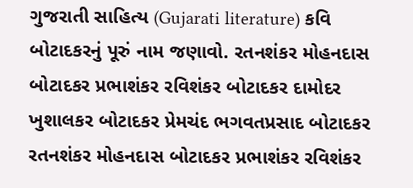ગુજરાતી સાહિત્ય (Gujarati literature) કવિ બોટાદકરનું પૂરું નામ જણાવો. રતનશંકર મોહનદાસ બોટાદકર પ્રભાશંકર રવિશંકર બોટાદકર દામોદર ખુશાલકર બોટાદકર પ્રેમચંદ ભગવતપ્રસાદ બોટાદકર રતનશંકર મોહનદાસ બોટાદકર પ્રભાશંકર રવિશંકર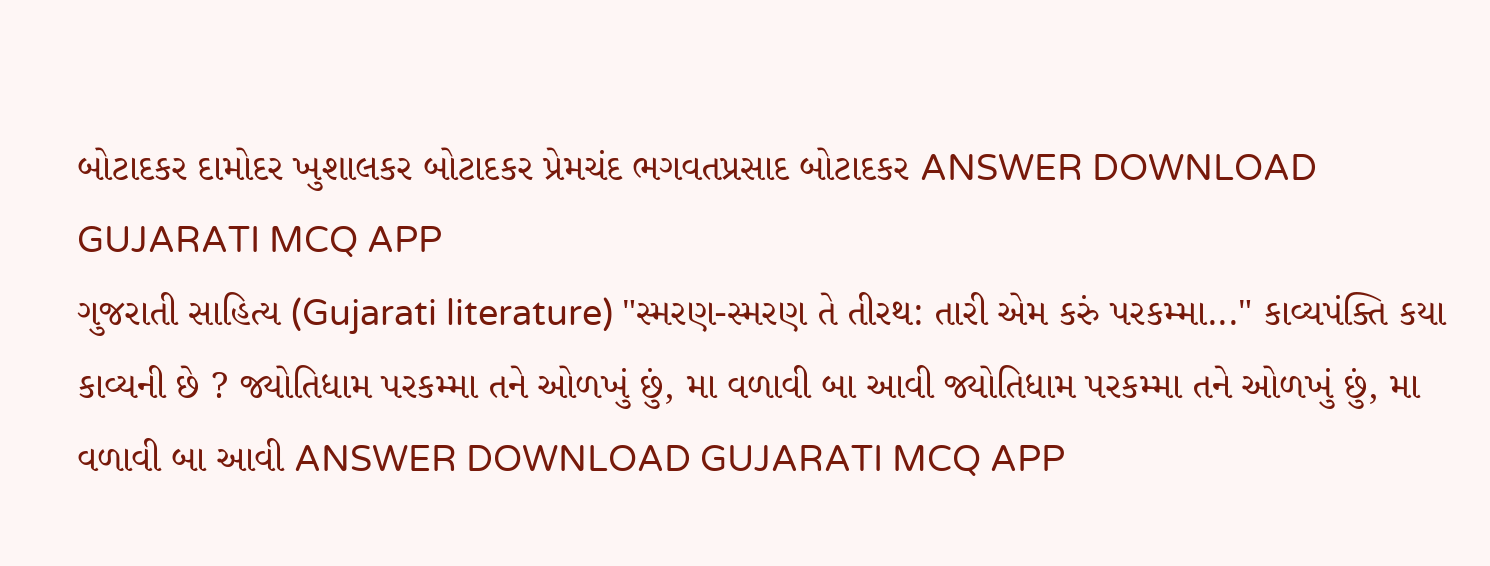બોટાદકર દામોદર ખુશાલકર બોટાદકર પ્રેમચંદ ભગવતપ્રસાદ બોટાદકર ANSWER DOWNLOAD GUJARATI MCQ APP
ગુજરાતી સાહિત્ય (Gujarati literature) "સ્મરણ-સ્મરણ તે તીરથ: તારી એમ કરું પરકમ્મા..." કાવ્યપંક્તિ કયા કાવ્યની છે ? જ્યોતિધામ પરકમ્મા તને ઓળખું છું, મા વળાવી બા આવી જ્યોતિધામ પરકમ્મા તને ઓળખું છું, મા વળાવી બા આવી ANSWER DOWNLOAD GUJARATI MCQ APP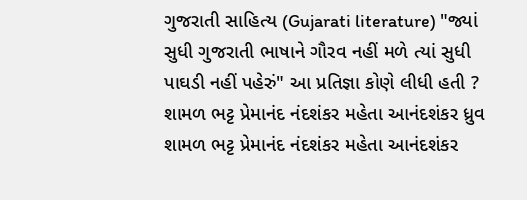ગુજરાતી સાહિત્ય (Gujarati literature) "જ્યાં સુધી ગુજરાતી ભાષાને ગૌરવ નહીં મળે ત્યાં સુધી પાઘડી નહીં પહેરું" આ પ્રતિજ્ઞા કોણે લીધી હતી ? શામળ ભટ્ટ પ્રેમાનંદ નંદશંકર મહેતા આનંદશંકર ધ્રુવ શામળ ભટ્ટ પ્રેમાનંદ નંદશંકર મહેતા આનંદશંકર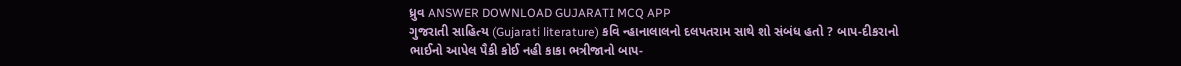ધ્રુવ ANSWER DOWNLOAD GUJARATI MCQ APP
ગુજરાતી સાહિત્ય (Gujarati literature) કવિ ન્હાનાલાલનો દલપતરામ સાથે શો સંબંધ હતો ? બાપ-દીકરાનો ભાઈનો આપેલ પૈકી કોઈ નહી કાકા ભત્રીજાનો બાપ-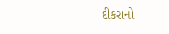દીકરાનો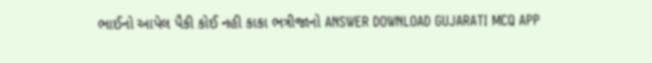ભાઈનો આપેલ પૈકી કોઈ નહી કાકા ભત્રીજાનો ANSWER DOWNLOAD GUJARATI MCQ APP